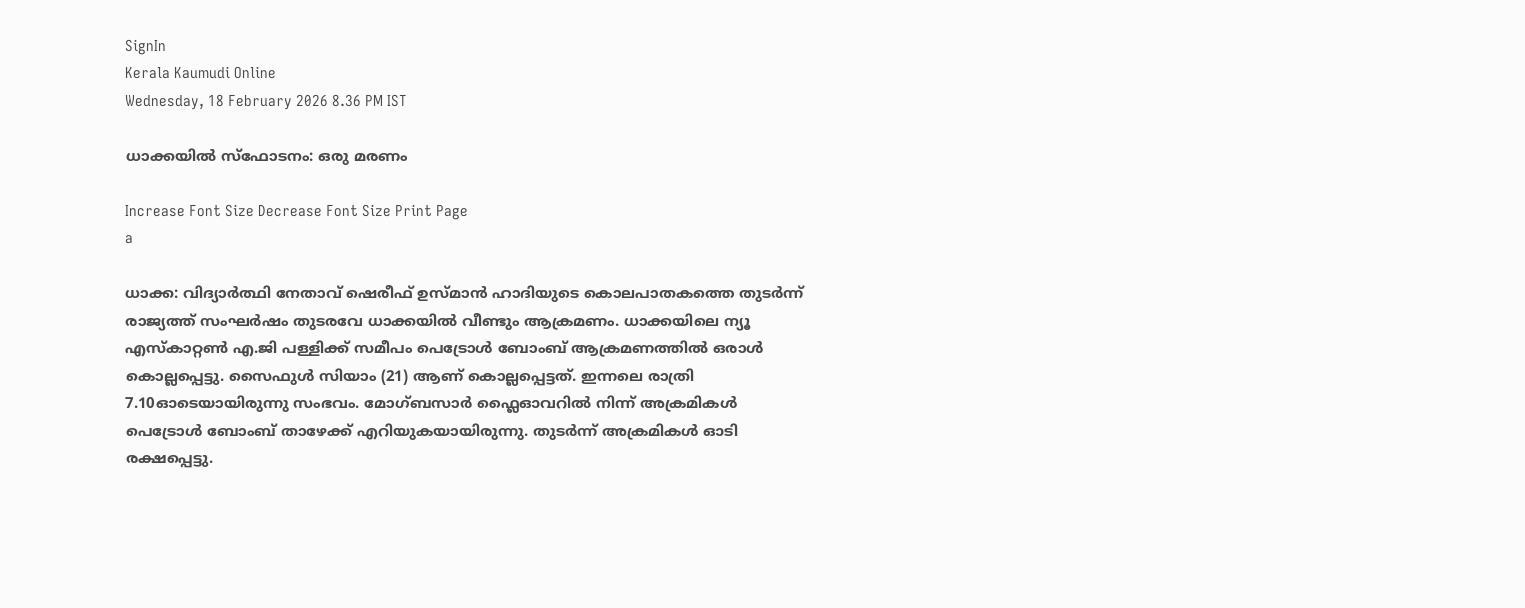SignIn
Kerala Kaumudi Online
Wednesday, 18 February 2026 8.36 PM IST

ധാക്കയിൽ സ്ഫോടനം: ഒരു മരണം

Increase Font Size Decrease Font Size Print Page
a

ധാക്ക: വിദ്യാർത്ഥി നേതാവ് ഷെരീഫ് ഉസ്മാൻ ഹാദിയുടെ കൊലപാതകത്തെ തുടർന്ന് രാജ്യത്ത് സംഘർഷം തുടരവേ ധാക്കയിൽ വീണ്ടും ആക്രമണം. ധാക്കയിലെ ന്യൂ എസ്കാറ്റൺ എ.ജി പള്ളിക്ക് സമീപം പെട്രോൾ ബോംബ് ആക്രമണത്തിൽ ഒരാൾ കൊല്ലപ്പെട്ടു. സൈഫുൾ സിയാം (21) ആണ് കൊല്ലപ്പെട്ടത്. ഇന്നലെ രാത്രി 7.10ഓടെയായിരുന്നു സംഭവം. മോഗ്ബസാർ ഫ്ലൈഓവറിൽ നിന്ന് അക്രമികൾ പെട്രോൾ ബോംബ് താഴേക്ക് എറിയുകയായിരുന്നു. തുടർന്ന് അക്രമികൾ ഓടി രക്ഷപ്പെട്ടു.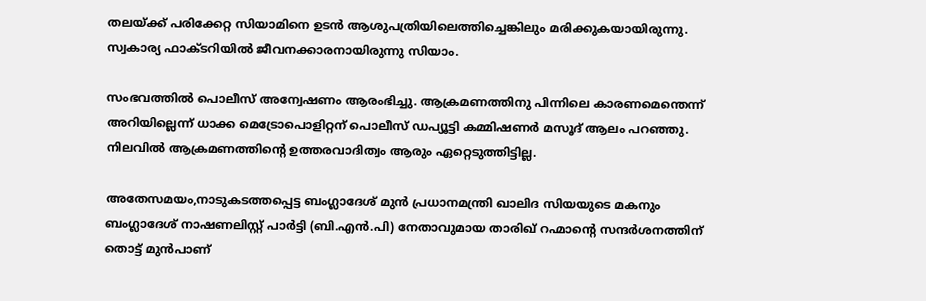തലയ്ക്ക് പരിക്കേറ്റ സിയാമിനെ ഉടൻ ആശുപത്രിയിലെത്തിച്ചെങ്കിലും മരിക്കുകയായിരുന്നു. സ്വകാര്യ ഫാക്ടറിയിൽ ജീവനക്കാരനായിരുന്നു സിയാം.

സംഭവത്തിൽ പൊലീസ് അന്വേഷണം ആരംഭിച്ചു. ആക്രമണത്തിനു പിന്നിലെ കാരണമെന്തെന്ന് അറിയില്ലെന്ന് ധാക്ക മെട്രോപൊളിറ്റന്‌ പൊലീസ് ഡപ്യൂട്ടി കമ്മിഷണർ മസൂദ് ആലം പറഞ്ഞു. നിലവിൽ ആക്രമണത്തിന്റെ ഉത്തരവാദിത്വം ആരും ഏറ്റെടുത്തിട്ടില്ല.

അതേസമയം,നാടുകടത്തപ്പെട്ട ബംഗ്ലാദേശ് മുൻ പ്രധാനമന്ത്രി ഖാലിദ സിയയുടെ മകനും ബംഗ്ലാദേശ് നാഷണലിസ്റ്റ് പാർട്ടി (ബി.എൻ.പി) നേതാവുമായ താരിഖ് റഹ്മാന്റെ സന്ദർശനത്തിന് തൊട്ട് മുൻപാണ്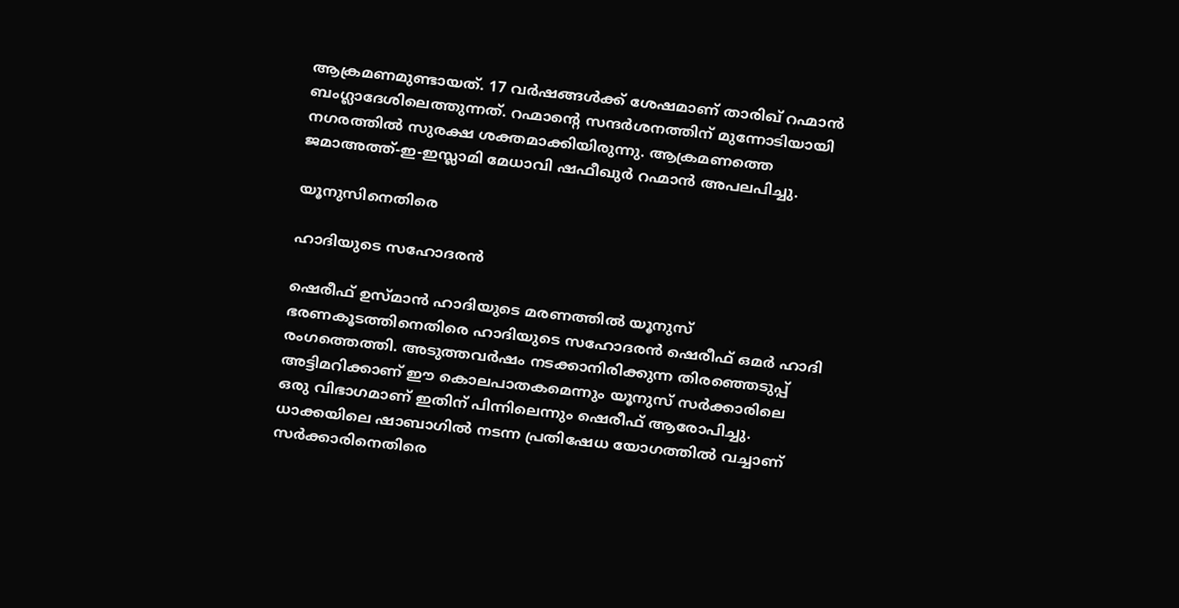ആക്രമണമുണ്ടായത്. 17 വർഷങ്ങൾക്ക് ശേഷമാണ് താരിഖ് റഹ്മാൻ ബംഗ്ലാദേശിലെത്തുന്നത്. റഹ്മാന്റെ സന്ദർശനത്തിന് മുന്നോടിയായി നഗരത്തിൽ സുരക്ഷ ശക്തമാക്കിയിരുന്നു. ആക്രമണത്തെ ജമാഅത്ത്-ഇ-ഇസ്ലാമി മേധാവി ഷഫീഖുർ റഹ്മാൻ അപലപിച്ചു.

യൂനുസിനെതിരെ

ഹാദിയുടെ സഹോദരൻ

ഷെരീഫ് ഉസ്മാൻ ഹാദിയുടെ മരണത്തിൽ യൂനുസ് ഭരണകൂടത്തിനെതിരെ ഹാദിയുടെ സഹോദരൻ ഷെരീഫ് ഒമർ ഹാദി രംഗത്തെത്തി. അടുത്തവർഷം നടക്കാനിരിക്കുന്ന തിരഞ്ഞെടുപ്പ് അട്ടിമറിക്കാണ് ഈ കൊലപാതകമെന്നും യൂനുസ് സർക്കാരിലെ ഒരു വിഭാഗമാണ് ഇതിന് പിന്നിലെന്നും ഷെരീഫ് ആരോപിച്ചു. ധാക്കയിലെ ഷാബാഗിൽ നടന്ന പ്രതിഷേധ യോഗത്തിൽ വച്ചാണ് സർക്കാരിനെതിരെ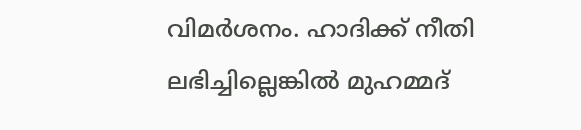വിമർശനം. ഹാദിക്ക് നീതി ലഭിച്ചില്ലെങ്കിൽ മുഹമ്മദ്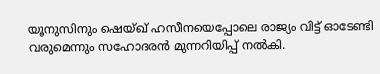യൂനുസിനും ഷെയ്ഖ് ഹസീനയെപ്പോലെ രാജ്യം വിട്ട് ഓടേണ്ടി വരുമെന്നും സഹോദരൻ മുന്നറിയിപ്പ് നൽകി.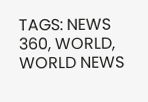TAGS: NEWS 360, WORLD, WORLD NEWS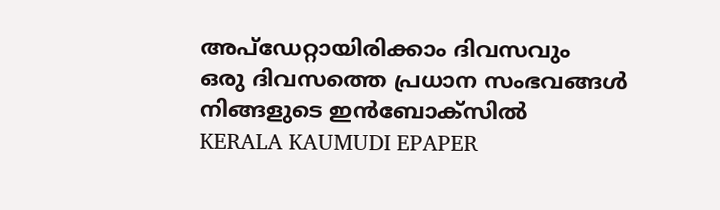അപ്ഡേറ്റായിരിക്കാം ദിവസവും
ഒരു ദിവസത്തെ പ്രധാന സംഭവങ്ങൾ നിങ്ങളുടെ ഇൻബോക്സിൽ
KERALA KAUMUDI EPAPER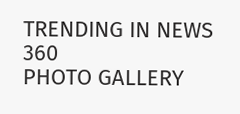TRENDING IN NEWS 360
PHOTO GALLERY